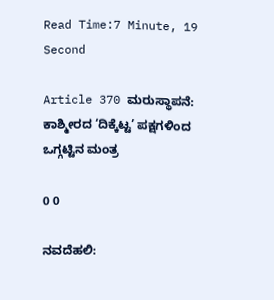Read Time:7 Minute, 19 Second

Article 370 ಮರುಸ್ಥಾಪನೆ: ಕಾಶ್ಮೀರದ ‘ದಿಕ್ಕೆಟ್ಟ’ ಪಕ್ಷಗಳಿಂದ ಒಗ್ಗಟ್ಟಿನ ಮಂತ್ರ

0 0

ನವದೆಹಲಿ: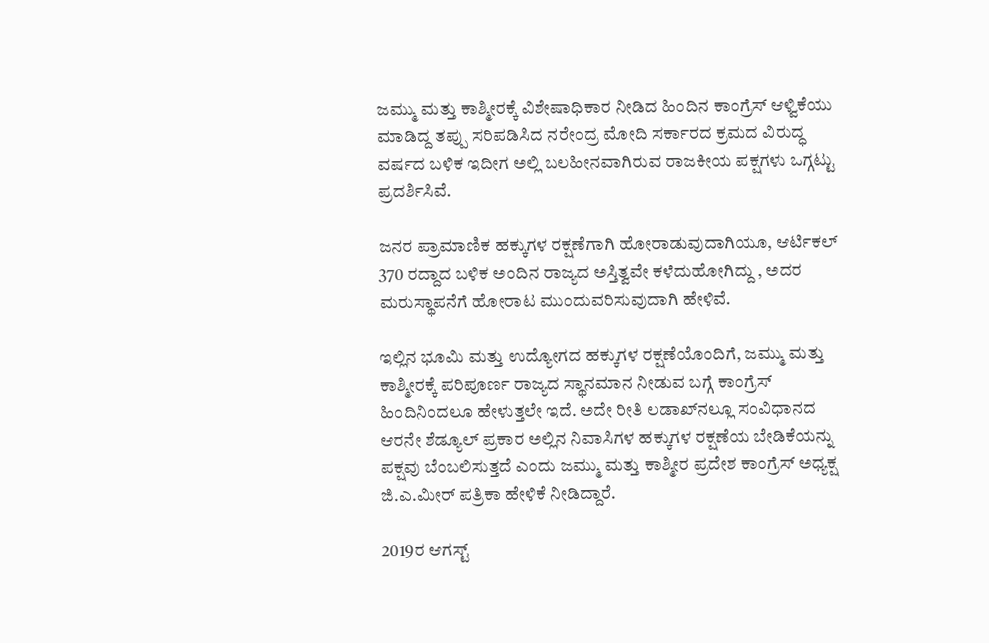ಜಮ್ಮು ಮತ್ತು ಕಾಶ್ಮೀರಕ್ಕೆ ವಿಶೇಷಾಧಿಕಾರ ನೀಡಿದ ಹಿಂದಿನ ಕಾಂಗ್ರೆಸ್ ಆಳ್ವಿಕೆಯು ಮಾಡಿದ್ದ ತಪ್ಪು ಸರಿಪಡಿಸಿದ ನರೇಂದ್ರ ಮೋದಿ ಸರ್ಕಾರದ ಕ್ರಮದ ವಿರುದ್ಧ ವರ್ಷದ ಬಳಿಕ ಇದೀಗ ಅಲ್ಲಿ ಬಲಹೀನವಾಗಿರುವ ರಾಜಕೀಯ ಪಕ್ಷಗಳು ಒಗ್ಗಟ್ಟು ಪ್ರದರ್ಶಿಸಿವೆ.

ಜನರ ಪ್ರಾಮಾಣಿಕ ಹಕ್ಕುಗಳ ರಕ್ಷಣೆಗಾಗಿ ಹೋರಾಡುವುದಾಗಿಯೂ, ಆರ್ಟಿಕಲ್ 370 ರದ್ದಾದ ಬಳಿಕ ಅಂದಿನ ರಾಜ್ಯದ ಅಸ್ತಿತ್ವವೇ ಕಳೆದುಹೋಗಿದ್ದು , ಅದರ ಮರುಸ್ಥಾಪನೆಗೆ ಹೋರಾಟ ಮುಂದುವರಿಸುವುದಾಗಿ ಹೇಳಿವೆ.

ಇಲ್ಲಿನ ಭೂಮಿ ಮತ್ತು ಉದ್ಯೋಗದ ಹಕ್ಕುಗಳ ರಕ್ಷಣೆಯೊಂದಿಗೆ, ಜಮ್ಮು ಮತ್ತು ಕಾಶ್ಮೀರಕ್ಕೆ ಪರಿಪೂರ್ಣ ರಾಜ್ಯದ ಸ್ಥಾನಮಾನ ನೀಡುವ ಬಗ್ಗೆ ಕಾಂಗ್ರೆಸ್ ಹಿಂದಿನಿಂದಲೂ ಹೇಳುತ್ತಲೇ ಇದೆ. ಅದೇ ರೀತಿ ಲಡಾಖ್‌ನಲ್ಲೂ ಸಂವಿಧಾನದ ಆರನೇ ಶೆಡ್ಯೂಲ್ ಪ್ರಕಾರ ಅಲ್ಲಿನ ನಿವಾಸಿಗಳ ಹಕ್ಕುಗಳ ರಕ್ಷಣೆಯ ಬೇಡಿಕೆಯನ್ನು ಪಕ್ಷವು ಬೆಂಬಲಿಸುತ್ತದೆ ಎಂದು ಜಮ್ಮು ಮತ್ತು ಕಾಶ್ಮೀರ ಪ್ರದೇಶ ಕಾಂಗ್ರೆಸ್ ಅಧ್ಯಕ್ಷ ಜಿ.ಎ.ಮೀರ್ ಪತ್ರಿಕಾ ಹೇಳಿಕೆ ನೀಡಿದ್ದಾರೆ.

2019ರ ಆಗಸ್ಟ್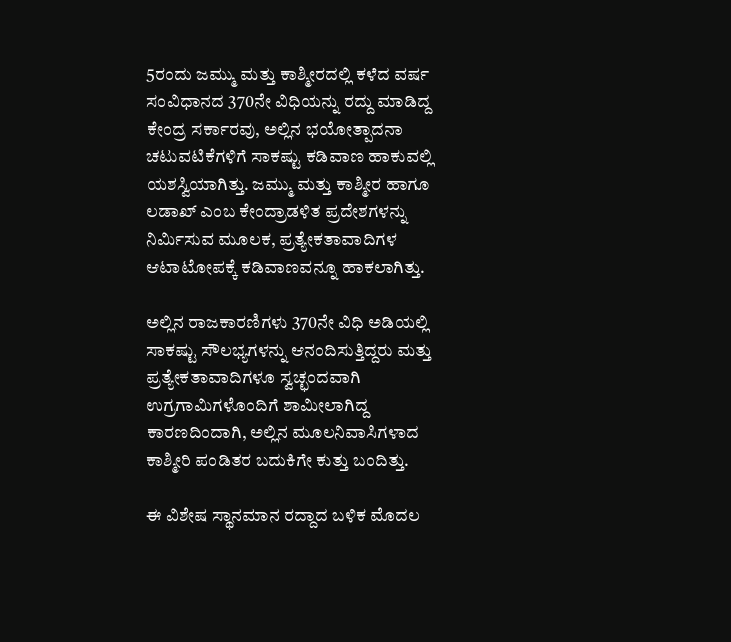5ರಂದು ಜಮ್ಮು ಮತ್ತು ಕಾಶ್ಮೀರದಲ್ಲಿ ಕಳೆದ ವರ್ಷ ಸಂವಿಧಾನದ 370ನೇ ವಿಧಿಯನ್ನು ರದ್ದು ಮಾಡಿದ್ದ ಕೇಂದ್ರ ಸರ್ಕಾರವು, ಅಲ್ಲಿನ ಭಯೋತ್ಪಾದನಾ ಚಟುವಟಿಕೆಗಳಿಗೆ ಸಾಕಷ್ಟು ಕಡಿವಾಣ ಹಾಕುವಲ್ಲಿ ಯಶಸ್ವಿಯಾಗಿತ್ತು. ಜಮ್ಮು ಮತ್ತು ಕಾಶ್ಮೀರ ಹಾಗೂ ಲಡಾಖ್ ಎಂಬ ಕೇಂದ್ರಾಡಳಿತ ಪ್ರದೇಶಗಳನ್ನು ನಿರ್ಮಿಸುವ ಮೂಲಕ, ಪ್ರತ್ಯೇಕತಾವಾದಿಗಳ ಆಟಾಟೋಪಕ್ಕೆ ಕಡಿವಾಣವನ್ನೂ ಹಾಕಲಾಗಿತ್ತು.

ಅಲ್ಲಿನ ರಾಜಕಾರಣಿಗಳು 370ನೇ ವಿಧಿ ಅಡಿಯಲ್ಲಿ ಸಾಕಷ್ಟು ಸೌಲಭ್ಯಗಳನ್ನು ಆನಂದಿಸುತ್ತಿದ್ದರು ಮತ್ತು ಪ್ರತ್ಯೇಕತಾವಾದಿಗಳೂ ಸ್ವಚ್ಛಂದವಾಗಿ ಉಗ್ರಗಾಮಿಗಳೊಂದಿಗೆ ಶಾಮೀಲಾಗಿದ್ದ ಕಾರಣದಿಂದಾಗಿ, ಅಲ್ಲಿನ ಮೂಲನಿವಾಸಿಗಳಾದ ಕಾಶ್ಮೀರಿ ಪಂಡಿತರ ಬದುಕಿಗೇ ಕುತ್ತು ಬಂದಿತ್ತು.

ಈ ವಿಶೇಷ ಸ್ಥಾನಮಾನ ರದ್ದಾದ ಬಳಿಕ ಮೊದಲ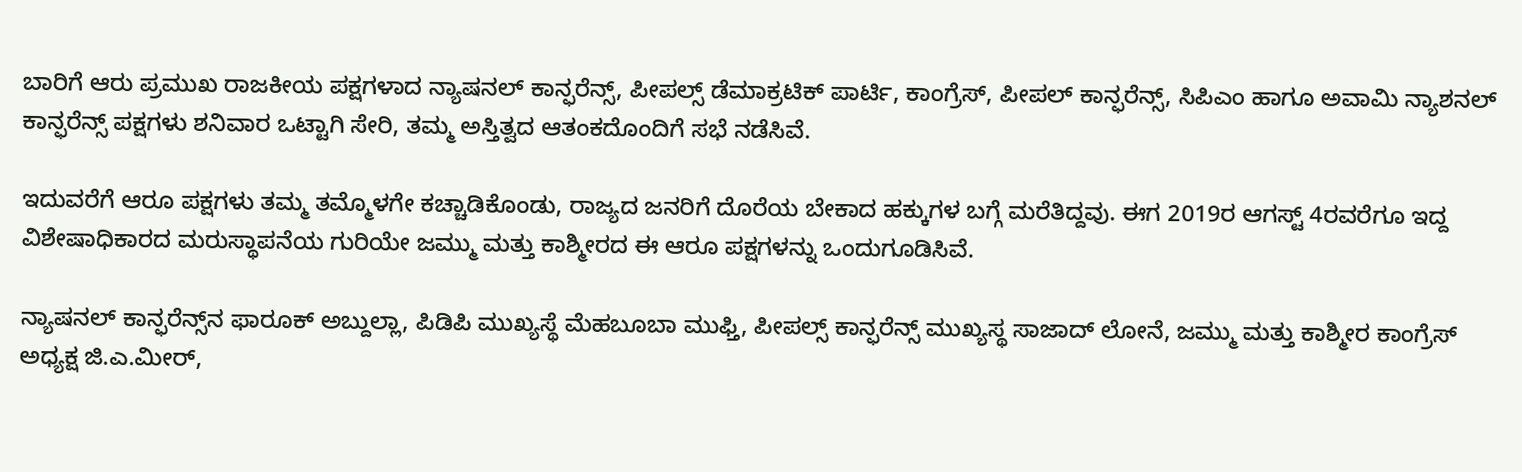ಬಾರಿಗೆ ಆರು ಪ್ರಮುಖ ರಾಜಕೀಯ ಪಕ್ಷಗಳಾದ ನ್ಯಾಷನಲ್ ಕಾನ್ಫರೆನ್ಸ್, ಪೀಪಲ್ಸ್ ಡೆಮಾಕ್ರಟಿಕ್ ಪಾರ್ಟಿ, ಕಾಂಗ್ರೆಸ್, ಪೀಪಲ್ ಕಾನ್ಫರೆನ್ಸ್, ಸಿಪಿಎಂ ಹಾಗೂ ಅವಾಮಿ ನ್ಯಾಶನಲ್ ಕಾನ್ಫರೆನ್ಸ್ ಪಕ್ಷಗಳು ಶನಿವಾರ ಒಟ್ಟಾಗಿ ಸೇರಿ, ತಮ್ಮ ಅಸ್ತಿತ್ವದ ಆತಂಕದೊಂದಿಗೆ ಸಭೆ ನಡೆಸಿವೆ.

ಇದುವರೆಗೆ ಆರೂ ಪಕ್ಷಗಳು ತಮ್ಮ ತಮ್ಮೊಳಗೇ ಕಚ್ಚಾಡಿಕೊಂಡು, ರಾಜ್ಯದ ಜನರಿಗೆ ದೊರೆಯ ಬೇಕಾದ ಹಕ್ಕುಗಳ ಬಗ್ಗೆ ಮರೆತಿದ್ದವು. ಈಗ 2019ರ ಆಗಸ್ಟ್ 4ರವರೆಗೂ ಇದ್ದ ವಿಶೇಷಾಧಿಕಾರದ ಮರುಸ್ಥಾಪನೆಯ ಗುರಿಯೇ ಜಮ್ಮು ಮತ್ತು ಕಾಶ್ಮೀರದ ಈ ಆರೂ ಪಕ್ಷಗಳನ್ನು ಒಂದುಗೂಡಿಸಿವೆ.

ನ್ಯಾಷನಲ್ ಕಾನ್ಫರೆನ್ಸ್‌ನ ಫಾರೂಕ್ ಅಬ್ದುಲ್ಲಾ, ಪಿಡಿಪಿ ಮುಖ್ಯಸ್ಥೆ ಮೆಹಬೂಬಾ ಮುಫ್ತಿ, ಪೀಪಲ್ಸ್ ಕಾನ್ಫರೆನ್ಸ್ ಮುಖ್ಯಸ್ಥ ಸಾಜಾದ್ ಲೋನೆ, ಜಮ್ಮು ಮತ್ತು ಕಾಶ್ಮೀರ ಕಾಂಗ್ರೆಸ್ ಅಧ್ಯಕ್ಷ ಜಿ.ಎ.ಮೀರ್,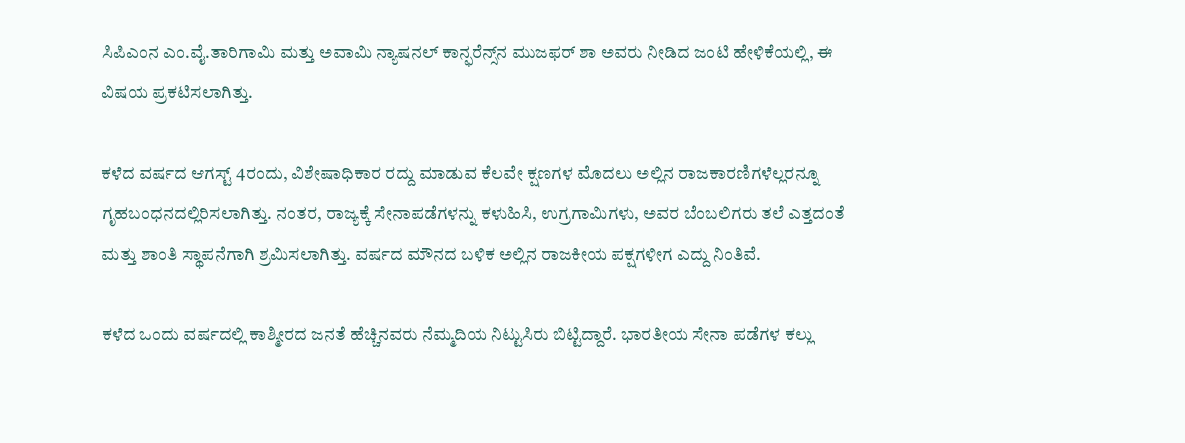ಸಿಪಿಎಂನ ಎಂ.ವೈ.ತಾರಿಗಾಮಿ ಮತ್ತು ಅವಾಮಿ ನ್ಯಾಷನಲ್ ಕಾನ್ಫರೆನ್ಸ್‌ನ ಮುಜಫರ್ ಶಾ ಅವರು ನೀಡಿದ ಜಂಟಿ ಹೇಳಿಕೆಯಲ್ಲಿ, ಈ ವಿಷಯ ಪ್ರಕಟಿಸಲಾಗಿತ್ತು.

ಕಳೆದ ವರ್ಷದ ಆಗಸ್ಟ್ 4ರಂದು, ವಿಶೇಷಾಧಿಕಾರ ರದ್ದು ಮಾಡುವ ಕೆಲವೇ ಕ್ಷಣಗಳ ಮೊದಲು ಅಲ್ಲಿನ ರಾಜಕಾರಣಿಗಳೆಲ್ಲರನ್ನೂ ಗೃಹಬಂಧನದಲ್ಲಿರಿಸಲಾಗಿತ್ತು. ನಂತರ, ರಾಜ್ಯಕ್ಕೆ ಸೇನಾಪಡೆಗಳನ್ನು ಕಳುಹಿಸಿ, ಉಗ್ರಗಾಮಿಗಳು, ಅವರ ಬೆಂಬಲಿಗರು ತಲೆ ಎತ್ತದಂತೆ ಮತ್ತು ಶಾಂತಿ ಸ್ಥಾಪನೆಗಾಗಿ ಶ್ರಮಿಸಲಾಗಿತ್ತು. ವರ್ಷದ ಮೌನದ ಬಳಿಕ ಅಲ್ಲಿನ ರಾಜಕೀಯ ಪಕ್ಷಗಳೀಗ ಎದ್ದು ನಿಂತಿವೆ.

ಕಳೆದ ಒಂದು ವರ್ಷದಲ್ಲಿ ಕಾಶ್ಮೀರದ ಜನತೆ ಹೆಚ್ಚಿನವರು ನೆಮ್ಮದಿಯ ನಿಟ್ಟುಸಿರು ಬಿಟ್ಟಿದ್ದಾರೆ. ಭಾರತೀಯ ಸೇನಾ ಪಡೆಗಳ ಕಲ್ಲು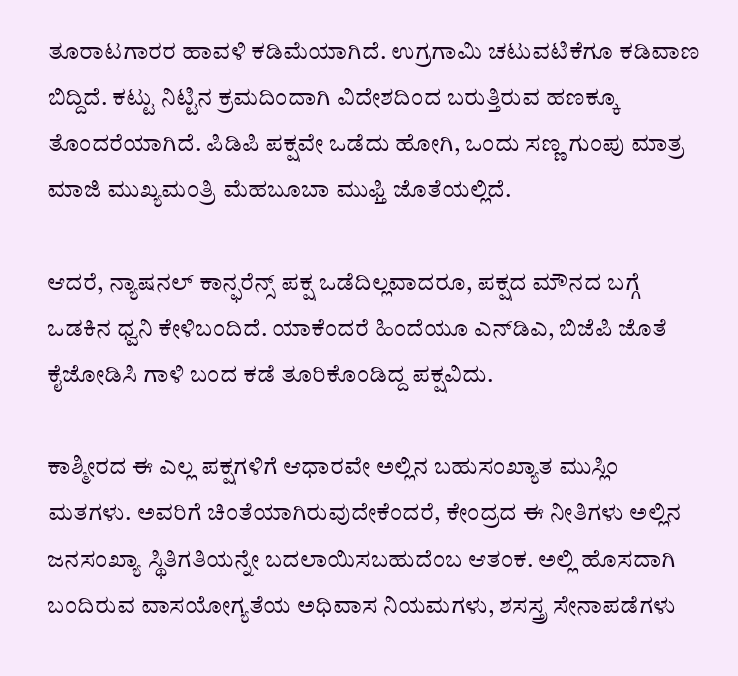ತೂರಾಟಗಾರರ ಹಾವಳಿ ಕಡಿಮೆಯಾಗಿದೆ. ಉಗ್ರಗಾಮಿ ಚಟುವಟಿಕೆಗೂ ಕಡಿವಾಣ ಬಿದ್ದಿದೆ. ಕಟ್ಟು ನಿಟ್ಟಿನ ಕ್ರಮದಿಂದಾಗಿ ವಿದೇಶದಿಂದ ಬರುತ್ತಿರುವ ಹಣಕ್ಕೂ ತೊಂದರೆಯಾಗಿದೆ. ಪಿಡಿಪಿ ಪಕ್ಷವೇ ಒಡೆದು ಹೋಗಿ, ಒಂದು ಸಣ್ಣ ಗುಂಪು ಮಾತ್ರ ಮಾಜಿ ಮುಖ್ಯಮಂತ್ರಿ ಮೆಹಬೂಬಾ ಮುಫ್ತಿ ಜೊತೆಯಲ್ಲಿದೆ.

ಆದರೆ, ನ್ಯಾಷನಲ್ ಕಾನ್ಫರೆನ್ಸ್ ಪಕ್ಷ ಒಡೆದಿಲ್ಲವಾದರೂ, ಪಕ್ಷದ ಮೌನದ ಬಗ್ಗೆ ಒಡಕಿನ ಧ್ವನಿ ಕೇಳಿಬಂದಿದೆ. ಯಾಕೆಂದರೆ ಹಿಂದೆಯೂ ಎನ್‌ಡಿಎ, ಬಿಜೆಪಿ ಜೊತೆ ಕೈಜೋಡಿಸಿ ಗಾಳಿ ಬಂದ ಕಡೆ ತೂರಿಕೊಂಡಿದ್ದ ಪಕ್ಷವಿದು.

ಕಾಶ್ಮೀರದ ಈ ಎಲ್ಲ ಪಕ್ಷಗಳಿಗೆ ಆಧಾರವೇ ಅಲ್ಲಿನ ಬಹುಸಂಖ್ಯಾತ ಮುಸ್ಲಿಂ ಮತಗಳು. ಅವರಿಗೆ ಚಿಂತೆಯಾಗಿರುವುದೇಕೆಂದರೆ, ಕೇಂದ್ರದ ಈ ನೀತಿಗಳು ಅಲ್ಲಿನ ಜನಸಂಖ್ಯಾ ಸ್ಥಿತಿಗತಿಯನ್ನೇ ಬದಲಾಯಿಸಬಹುದೆಂಬ ಆತಂಕ. ಅಲ್ಲಿ ಹೊಸದಾಗಿ ಬಂದಿರುವ ವಾಸಯೋಗ್ಯತೆಯ ಅಧಿವಾಸ ನಿಯಮಗಳು, ಶಸಸ್ತ್ರ ಸೇನಾಪಡೆಗಳು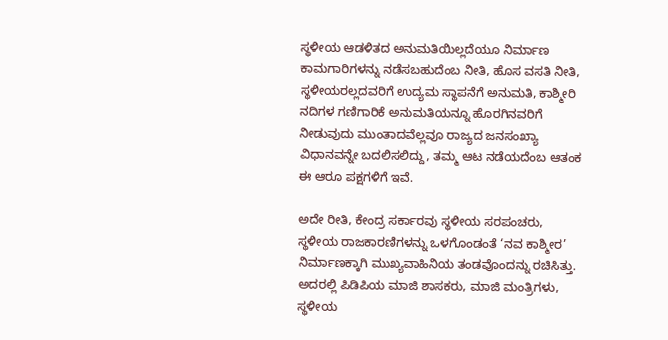ಸ್ಥಳೀಯ ಆಡಳಿತದ ಅನುಮತಿಯಿಲ್ಲದೆಯೂ ನಿರ್ಮಾಣ ಕಾಮಗಾರಿಗಳನ್ನು ನಡೆಸಬಹುದೆಂಬ ನೀತಿ, ಹೊಸ ವಸತಿ ನೀತಿ, ಸ್ಥಳೀಯರಲ್ಲದವರಿಗೆ ಉದ್ಯಮ ಸ್ಥಾಪನೆಗೆ ಅನುಮತಿ, ಕಾಶ್ಮೀರಿ ನದಿಗಳ ಗಣಿಗಾರಿಕೆ ಅನುಮತಿಯನ್ನೂ ಹೊರಗಿನವರಿಗೆ ನೀಡುವುದು ಮುಂತಾದವೆಲ್ಲವೂ ರಾಜ್ಯದ ಜನಸಂಖ್ಯಾ ವಿಧಾನವನ್ನೇ ಬದಲಿಸಲಿದ್ದು, ತಮ್ಮ ಆಟ ನಡೆಯದೆಂಬ ಆತಂಕ ಈ ಆರೂ ಪಕ್ಷಗಳಿಗೆ ಇವೆ.

ಅದೇ ರೀತಿ, ಕೇಂದ್ರ ಸರ್ಕಾರವು ಸ್ಥಳೀಯ ಸರಪಂಚರು, ಸ್ಥಳೀಯ ರಾಜಕಾರಣಿಗಳನ್ನು ಒಳಗೊಂಡಂತೆ ‘ನವ ಕಾಶ್ಮೀರ’ ನಿರ್ಮಾಣಕ್ಕಾಗಿ ಮುಖ್ಯವಾಹಿನಿಯ ತಂಡವೊಂದನ್ನು ರಚಿಸಿತ್ತು. ಅದರಲ್ಲಿ ಪಿಡಿಪಿಯ ಮಾಜಿ ಶಾಸಕರು, ಮಾಜಿ ಮಂತ್ರಿಗಳು, ಸ್ಥಳೀಯ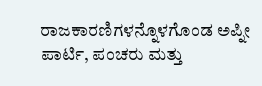ರಾಜಕಾರಣಿಗಳನ್ನೊಳಗೊಂಡ ಅಪ್ನೀ ಪಾರ್ಟಿ, ಪಂಚರು ಮತ್ತು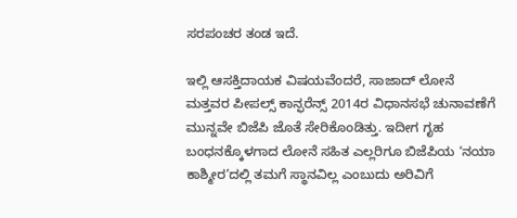ಸರಪಂಚರ ತಂಡ ಇದೆ.

ಇಲ್ಲಿ ಆಸಕ್ತಿದಾಯಕ ವಿಷಯವೆಂದರೆ, ಸಾಜಾದ್ ಲೋನೆ ಮತ್ತವರ ಪೀಪಲ್ಸ್ ಕಾನ್ಫರೆನ್ಸ್ 2014ರ ವಿಧಾನಸಭೆ ಚುನಾವಣೆಗೆ ಮುನ್ನವೇ ಬಿಜೆಪಿ ಜೊತೆ ಸೇರಿಕೊಂಡಿತ್ತು. ಇದೀಗ ಗೃಹ ಬಂಧನಕ್ಕೊಳಗಾದ ಲೋನೆ ಸಹಿತ ಎಲ್ಲರಿಗೂ ಬಿಜೆಪಿಯ ‘ನಯಾ ಕಾಶ್ಮೀರ’ದಲ್ಲಿ ತಮಗೆ ಸ್ಥಾನವಿಲ್ಲ ಎಂಬುದು ಅರಿವಿಗೆ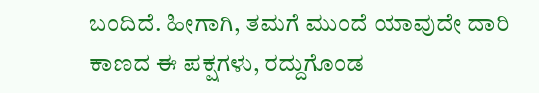ಬಂದಿದೆ. ಹೀಗಾಗಿ, ತಮಗೆ ಮುಂದೆ ಯಾವುದೇ ದಾರಿ ಕಾಣದ ಈ ಪಕ್ಷಗಳು, ರದ್ದುಗೊಂಡ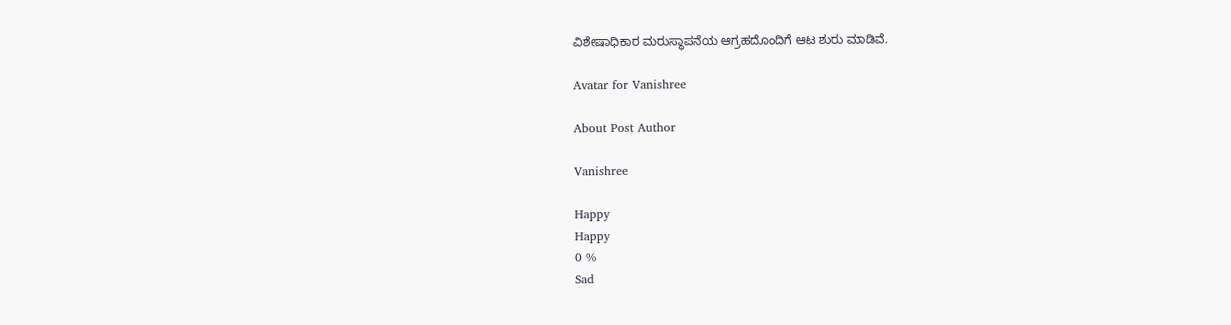ವಿಶೇಷಾಧಿಕಾರ ಮರುಸ್ಥಾಪನೆಯ ಆಗ್ರಹದೊಂದಿಗೆ ಆಟ ಶುರು ಮಾಡಿವೆ.

Avatar for Vanishree

About Post Author

Vanishree

Happy
Happy
0 %
Sad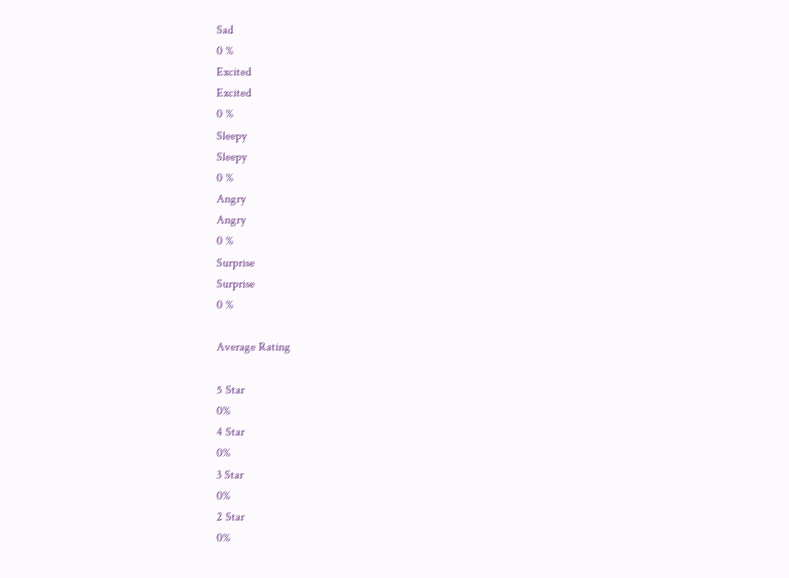Sad
0 %
Excited
Excited
0 %
Sleepy
Sleepy
0 %
Angry
Angry
0 %
Surprise
Surprise
0 %

Average Rating

5 Star
0%
4 Star
0%
3 Star
0%
2 Star
0%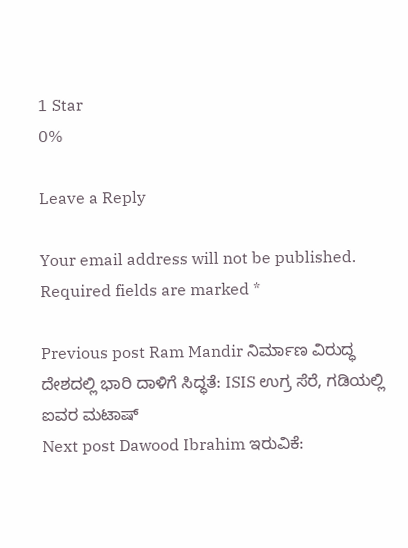1 Star
0%

Leave a Reply

Your email address will not be published. Required fields are marked *

Previous post Ram Mandir ನಿರ್ಮಾಣ ವಿರುದ್ಧ ದೇಶದಲ್ಲಿ ಭಾರಿ ದಾಳಿಗೆ ಸಿದ್ಧತೆ: ISIS ಉಗ್ರ ಸೆರೆ, ಗಡಿಯಲ್ಲಿ ಐವರ ಮಟಾಷ್
Next post Dawood Ibrahim ಇರುವಿಕೆ: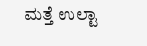ಮತ್ತೆ ಉಲ್ಟಾ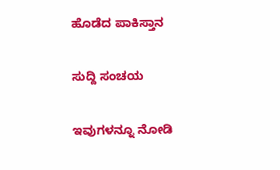ಹೊಡೆದ ಪಾಕಿಸ್ತಾನ

ಸುದ್ದಿ ಸಂಚಯ

ಇವುಗಳನ್ನೂ ನೋಡಿ